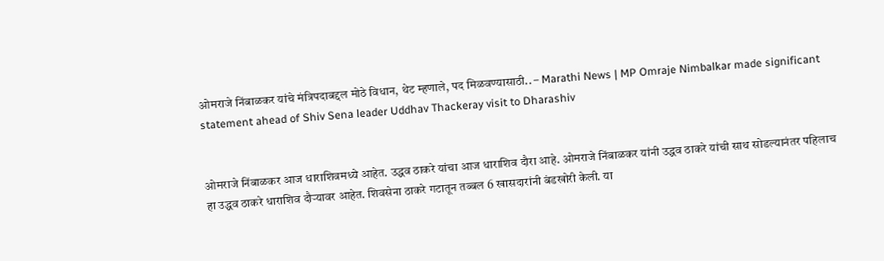ओमराजे निंबाळकर यांचे मंत्रिपदाबद्दल मोठे विधान, थेट म्हणाले, पद मिळवण्यासाठी.. – Marathi News | MP Omraje Nimbalkar made significant statement ahead of Shiv Sena leader Uddhav Thackeray visit to Dharashiv


ओमराजे निंबाळकर आज धाराशिवमध्ये आहेत. उद्धव ठाकरे यांचा आज धाराशिव दौरा आहे. ओमराजे निंबाळकर यांनी उद्धव ठाकरे यांची साथ सोडल्यानंतर पहिलाच हा उद्धव ठाकरे धाराशिव दौऱ्यावर आहेत. शिवसेना ठाकरे गटातून तब्बल 6 खासदारांनी बंडखोरी केली. या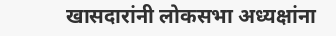खासदारांनी लोकसभा अध्यक्षांना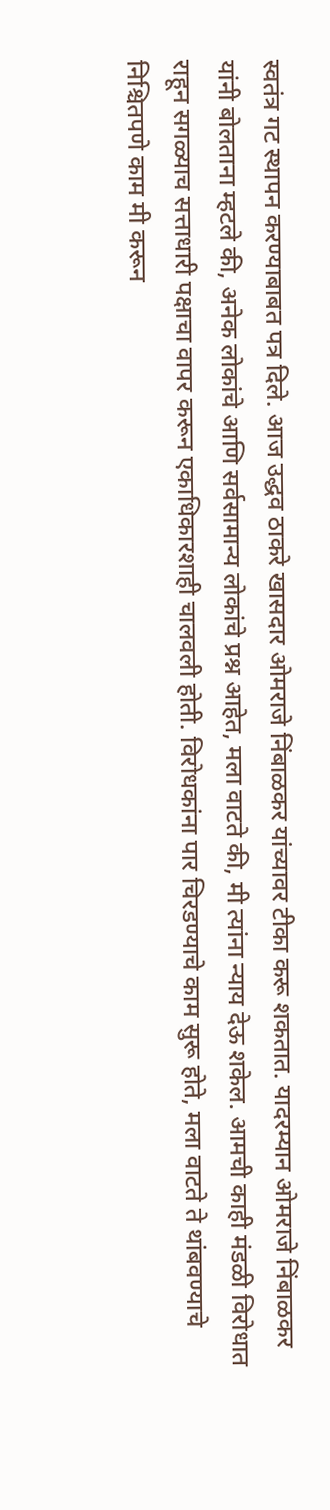स्वतंत्र गट स्थापन करण्याबाबत पत्र दिले. आज उद्धव ठाकरे खासदार ओमराजे निंबाळकर यांच्यावर टीका करू शकतात. यादरम्यान ओमराजे निंबाळकर यांनी बोलताना म्हटले की, अनेक लोकांचे आणि सर्वसामान्य लोकांचे प्रश्न आहेत, मला वाटते की, मी त्यांना न्याय देऊ शकेल. आमची काही मंडळी विरोधात राहून सगळ्याच सत्ताधारी पक्षाचा वापर करून एकाधिकारशाही चालवली होती. विरोधकांना पार चिरडण्याचे काम सुरू होते, मला वाटते ते थांबवण्याचे निश्चितपणे काम मी करून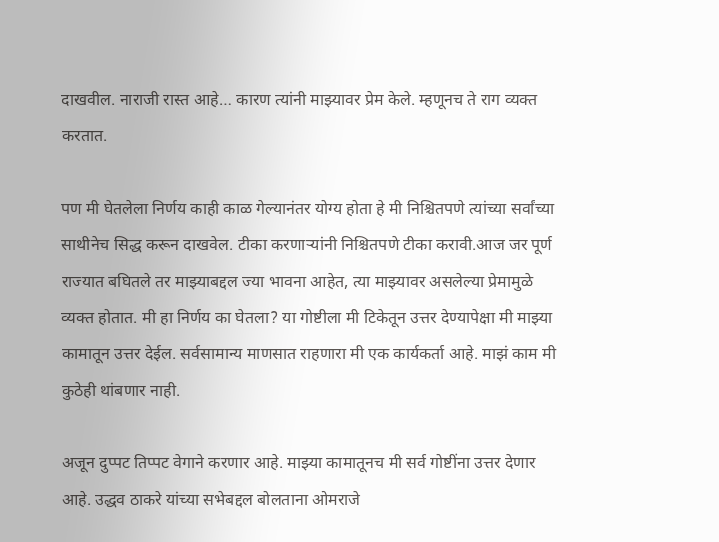दाखवील. नाराजी रास्त आहे… कारण त्यांनी माझ्यावर प्रेम केले. म्हणूनच ते राग व्यक्त करतात.

पण मी घेतलेला निर्णय काही काळ गेल्यानंतर योग्य होता हे मी निश्चितपणे त्यांच्या सर्वांच्या साथीनेच सिद्ध करून दाखवेल. टीका करणाऱ्यांनी निश्चितपणे टीका करावी.आज जर पूर्ण राज्यात बघितले तर माझ्याबद्दल ज्या भावना आहेत, त्या माझ्यावर असलेल्या प्रेमामुळे व्यक्त होतात. मी हा निर्णय का घेतला? या गोष्टीला मी टिकेतून उत्तर देण्यापेक्षा मी माझ्या कामातून उत्तर देईल. सर्वसामान्य माणसात राहणारा मी एक कार्यकर्ता आहे. माझं काम मी कुठेही थांबणार नाही.

अजून दुप्पट तिप्पट वेगाने करणार आहे. माझ्या कामातूनच मी सर्व गोष्टींना उत्तर देणार आहे. उद्धव ठाकरे यांच्या सभेबद्दल बोलताना ओमराजे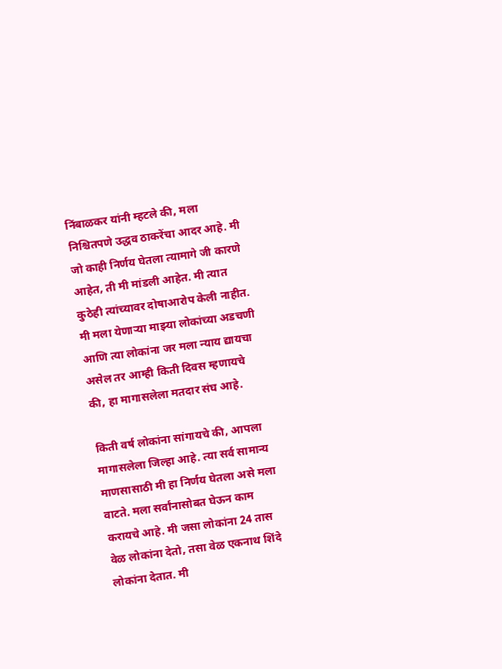निंबाळकर यांनी म्हटले की, मला निश्चितपणे उद्धव ठाकरेंचा आदर आहे. मी जो काही निर्णय घेतला त्यामागे जी कारणे आहेत, ती मी मांडली आहेत. मी त्यात कुठेही त्यांच्यावर दोषाआरोप केली नाहीत. मी मला येणाऱ्या माझ्या लोकांच्या अडचणी आणि त्या लोकांना जर मला न्याय द्यायचा असेल तर आम्ही किती दिवस म्हणायचे की, हा मागासलेला मतदार संघ आहे.

किती वर्ष लोकांना सांगायचे की, आपला मागासलेला जिल्हा आहे. त्या सर्व सामान्य माणसासाठी मी हा निर्णय घेतला असे मला वाटते. मला सर्वांनासोबत घेऊन काम करायचे आहे. मी जसा लोकांना 24 तास वेळ लोकांना देतो, तसा वेळ एकनाथ शिंदे लोकांना देतात. मी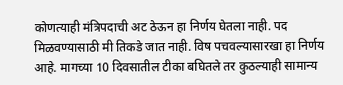कोणत्याही मंत्रि‍पदाची अट ठेऊन हा निर्णय घेतला नाही. पद मिळवण्यासाठी मी तिकडे जात नाही. विष पचवल्यासारखा हा निर्णय आहे. मागच्या 10 दिवसातील टीका बघितले तर कुठल्याही सामान्य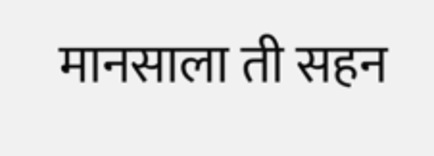मानसाला ती सहन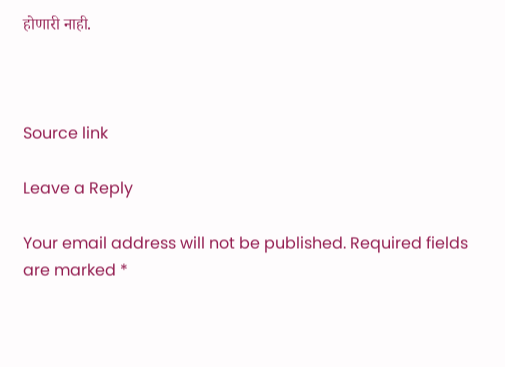होणारी नाही.



Source link

Leave a Reply

Your email address will not be published. Required fields are marked *